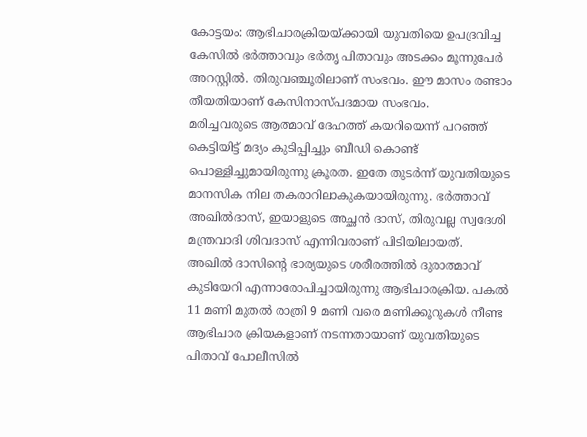കോട്ടയം: ആഭിചാരക്രിയയ്ക്കായി യുവതിയെ ഉപദ്രവിച്ച കേസിൽ ഭർത്താവും ഭർതൃ പിതാവും അടക്കം മൂന്നുപേർ അറസ്റ്റിൽ. തിരുവഞ്ചൂരിലാണ് സംഭവം. ഈ മാസം രണ്ടാം തീയതിയാണ് കേസിനാസ്പദമായ സംഭവം.
മരിച്ചവരുടെ ആത്മാവ് ദേഹത്ത് കയറിയെന്ന് പറഞ്ഞ് കെട്ടിയിട്ട് മദ്യം കുടിപ്പിച്ചും ബീഡി കൊണ്ട് പൊള്ളിച്ചുമായിരുന്നു ക്രൂരത. ഇതേ തുടർന്ന് യുവതിയുടെ മാനസിക നില തകരാറിലാകുകയായിരുന്നു. ഭർത്താവ് അഖിൽദാസ്, ഇയാളുടെ അച്ഛൻ ദാസ്, തിരുവല്ല സ്വദേശി മന്ത്രവാദി ശിവദാസ് എന്നിവരാണ് പിടിയിലായത്.
അഖിൽ ദാസിന്റെ ഭാര്യയുടെ ശരീരത്തിൽ ദുരാത്മാവ് കുടിയേറി എന്നാരോപിച്ചായിരുന്നു ആഭിചാരക്രിയ. പകൽ 11 മണി മുതൽ രാത്രി 9 മണി വരെ മണിക്കൂറുകൾ നീണ്ട ആഭിചാര ക്രിയകളാണ് നടന്നതായാണ് യുവതിയുടെ പിതാവ് പോലീസിൽ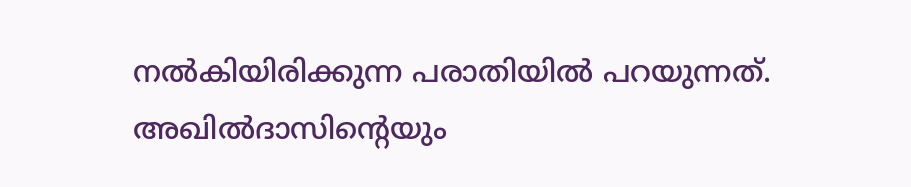നൽകിയിരിക്കുന്ന പരാതിയിൽ പറയുന്നത്.
അഖിൽദാസിന്റെയും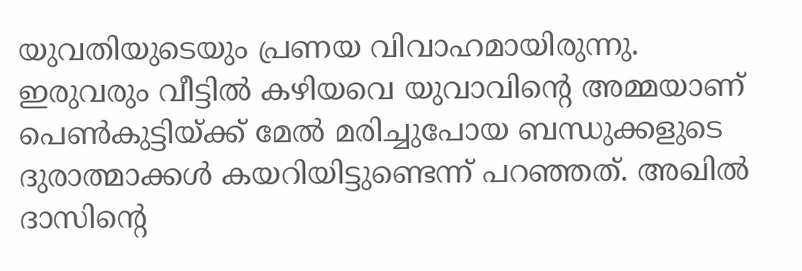യുവതിയുടെയും പ്രണയ വിവാഹമായിരുന്നു. ഇരുവരും വീട്ടിൽ കഴിയവെ യുവാവിന്റെ അമ്മയാണ് പെൺകുട്ടിയ്ക്ക് മേൽ മരിച്ചുപോയ ബന്ധുക്കളുടെ ദുരാത്മാക്കൾ കയറിയിട്ടുണ്ടെന്ന് പറഞ്ഞത്. അഖിൽ ദാസിന്റെ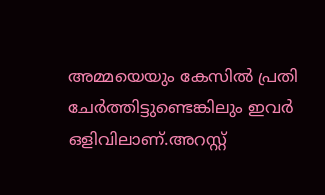അമ്മയെയും കേസിൽ പ്രതി ചേർത്തിട്ടുണ്ടെങ്കിലും ഇവർ ഒളിവിലാണ്.അറസ്റ്റ്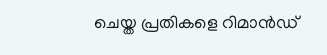ചെയ്ത പ്രതികളെ റിമാൻഡ്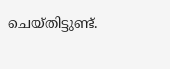ചെയ്തിട്ടുണ്ട്.